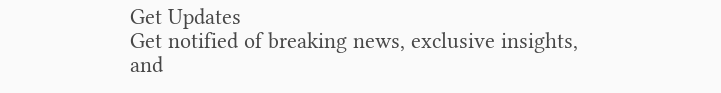Get Updates
Get notified of breaking news, exclusive insights, and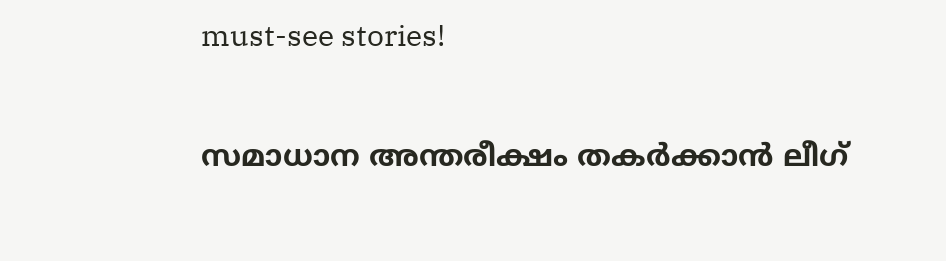must-see stories!

സമാധാന അന്തരീക്ഷം തകര്‍ക്കാന്‍ ലീഗ്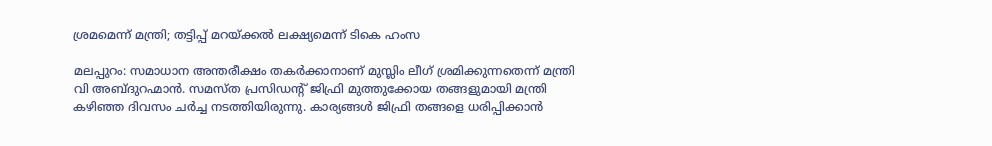ശ്രമമെന്ന് മന്ത്രി; തട്ടിപ്പ് മറയ്ക്കല്‍ ലക്ഷ്യമെന്ന് ടികെ ഹംസ

മലപ്പുറം: സമാധാന അന്തരീക്ഷം തകര്‍ക്കാനാണ് മുസ്ലിം ലീഗ് ശ്രമിക്കുന്നതെന്ന് മന്ത്രി വി അബ്ദുറഹ്മാന്‍. സമസ്ത പ്രസിഡന്റ് ജിഫ്രി മുത്തുക്കോയ തങ്ങളുമായി മന്ത്രി കഴിഞ്ഞ ദിവസം ചര്‍ച്ച നടത്തിയിരുന്നു. കാര്യങ്ങള്‍ ജിഫ്രി തങ്ങളെ ധരിപ്പിക്കാന്‍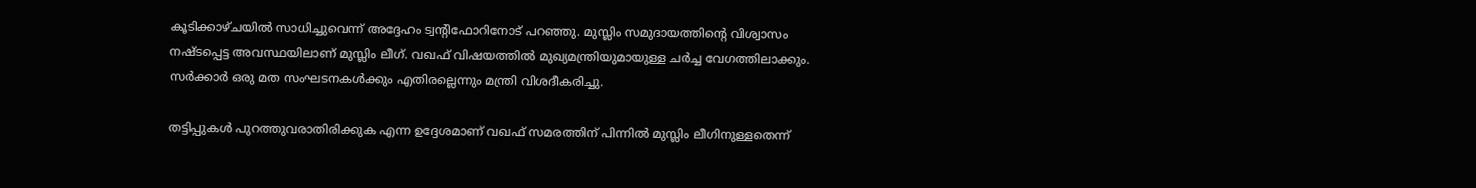കൂടിക്കാഴ്ചയില്‍ സാധിച്ചുവെന്ന് അദ്ദേഹം ട്വന്റിഫോറിനോട് പറഞ്ഞു. മുസ്ലിം സമുദായത്തിന്റെ വിശ്വാസം നഷ്ടപ്പെട്ട അവസ്ഥയിലാണ് മുസ്ലിം ലീഗ്. വഖഫ് വിഷയത്തില്‍ മുഖ്യമന്ത്രിയുമായുള്ള ചര്‍ച്ച വേഗത്തിലാക്കും. സര്‍ക്കാര്‍ ഒരു മത സംഘടനകള്‍ക്കും എതിരല്ലെന്നും മന്ത്രി വിശദീകരിച്ചു.

തട്ടിപ്പുകള്‍ പുറത്തുവരാതിരിക്കുക എന്ന ഉദ്ദേശമാണ് വഖഫ് സമരത്തിന് പിന്നില്‍ മുസ്ലിം ലീഗിനുള്ളതെന്ന്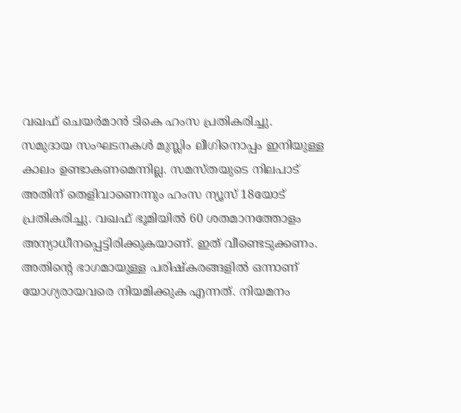വഖഫ് ചെയര്‍മാന്‍ ടികെ ഹംസ പ്രതികരിച്ചു. സമുദായ സംഘടനകള്‍ മുസ്ലിം ലീഗിനൊപ്പം ഇനിയുള്ള കാലം ഉണ്ടാകണമെന്നില്ല. സമസ്തയുടെ നിലപാട് അതിന് തെളിവാണെന്നും ഹംസ ന്യൂസ് 18യോട് പ്രതികരിച്ചു. വഖഫ് ഭൂമിയില്‍ 60 ശതമാനത്തോളം അന്യാധീനപ്പെട്ടിരിക്കുകയാണ്. ഇത് വീണ്ടെടുക്കണം. അതിന്റെ ഭാഗമായുള്ള പരിഷ്‌കരങ്ങളില്‍ ഒന്നാണ് യോഗ്യരായവരെ നിയമിക്കുക എന്നത്. നിയമനം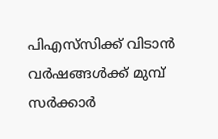പിഎസ്‌സിക്ക് വിടാന്‍ വര്‍ഷങ്ങള്‍ക്ക് മുമ്പ് സര്‍ക്കാര്‍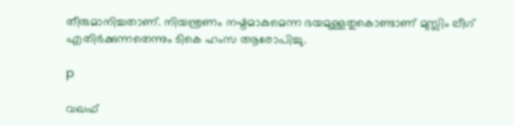തീരുമാനിച്ചതാണ്. നിയന്ത്രണം നഷ്ടമാകുമെന്ന ഭയമുള്ളതുകൊണ്ടാണ് മുസ്ലിം ലീഗ് എതിര്‍ക്കുന്നതെന്നും ടികെ ഹംസ ആരോപിച്ചു.

p

വഖഫ്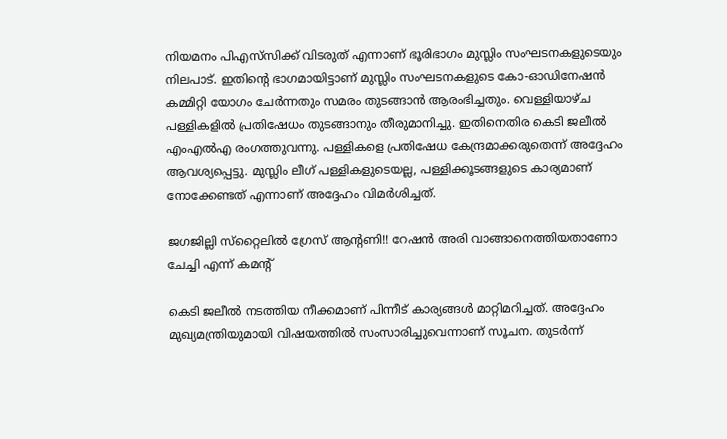നിയമനം പിഎസ്‌സിക്ക് വിടരുത് എന്നാണ് ഭൂരിഭാഗം മുസ്ലിം സംഘടനകളുടെയും നിലപാട്. ഇതിന്റെ ഭാഗമായിട്ടാണ് മുസ്ലിം സംഘടനകളുടെ കോ-ഓഡിനേഷന്‍ കമ്മിറ്റി യോഗം ചേര്‍ന്നതും സമരം തുടങ്ങാന്‍ ആരംഭിച്ചതും. വെള്ളിയാഴ്ച പള്ളികളില്‍ പ്രതിഷേധം തുടങ്ങാനും തീരുമാനിച്ചു. ഇതിനെതിര കെടി ജലീല്‍ എംഎല്‍എ രംഗത്തുവന്നു. പള്ളികളെ പ്രതിഷേധ കേന്ദ്രമാക്കരുതെന്ന് അദ്ദേഹം ആവശ്യപ്പെട്ടു. മുസ്ലിം ലീഗ് പള്ളികളുടെയല്ല, പള്ളിക്കൂടങ്ങളുടെ കാര്യമാണ് നോക്കേണ്ടത് എന്നാണ് അദ്ദേഹം വിമര്‍ശിച്ചത്.

ജഗജില്ലി സ്‌റ്റൈലില്‍ ഗ്രേസ് ആന്റണി!! റേഷന്‍ അരി വാങ്ങാനെത്തിയതാണോ ചേച്ചി എന്ന് കമന്റ്

കെടി ജലീല്‍ നടത്തിയ നീക്കമാണ് പിന്നീട് കാര്യങ്ങള്‍ മാറ്റിമറിച്ചത്. അദ്ദേഹം മുഖ്യമന്ത്രിയുമായി വിഷയത്തില്‍ സംസാരിച്ചുവെന്നാണ് സൂചന. തുടര്‍ന്ന്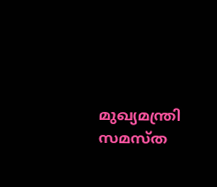മുഖ്യമന്ത്രി സമസ്ത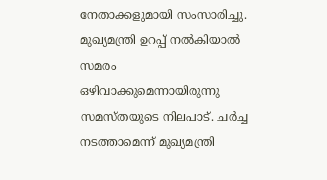നേതാക്കളുമായി സംസാരിച്ചു. മുഖ്യമന്ത്രി ഉറപ്പ് നല്‍കിയാല്‍ സമരം ഒഴിവാക്കുമെന്നായിരുന്നു സമസ്തയുടെ നിലപാട്. ചര്‍ച്ച നടത്താമെന്ന് മുഖ്യമന്ത്രി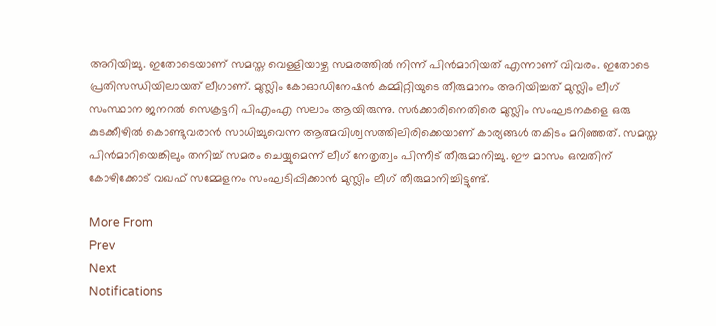അറിയിച്ചു. ഇതോടെയാണ് സമസ്ത വെള്ളിയാഴ്ച സമരത്തില്‍ നിന്ന് പിന്‍മാറിയത് എന്നാണ് വിവരം. ഇതോടെ പ്രതിസന്ധിയിലായത് ലീഗാണ്. മുസ്ലിം കോഓഡിനേഷന്‍ കമ്മിറ്റിയുടെ തീരുമാനം അറിയിച്ചത് മുസ്ലിം ലീഗ് സംസ്ഥാന ജനറല്‍ സെക്രട്ടറി പിഎംഎ സലാം ആയിരുന്നു. സര്‍ക്കാരിനെതിരെ മുസ്ലിം സംഘടനകളെ ഒരു കുടക്കീഴില്‍ കൊണ്ടുവരാന്‍ സാധിച്ചുവെന്ന ആത്മവിശ്വസത്തിലിരിക്കെയാണ് കാര്യങ്ങള്‍ തകിടം മറിഞ്ഞത്. സമസ്ത പിന്‍മാറിയെങ്കിലും തനിച്ച് സമരം ചെയ്യുമെന്ന് ലീഗ് നേതൃത്വം പിന്നീട് തീരുമാനിച്ചു. ഈ മാസം ഒമ്പതിന് കോഴിക്കോട് വഖഫ് സമ്മേളനം സംഘടിപ്പിക്കാന്‍ മുസ്ലിം ലീഗ് തീരുമാനിച്ചിട്ടുണ്ട്.

More From
Prev
Next
Notifications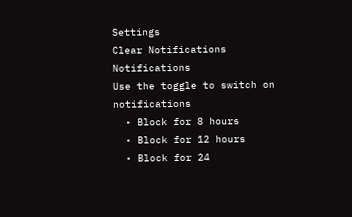Settings
Clear Notifications
Notifications
Use the toggle to switch on notifications
  • Block for 8 hours
  • Block for 12 hours
  • Block for 24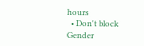hours
  • Don't block
Gender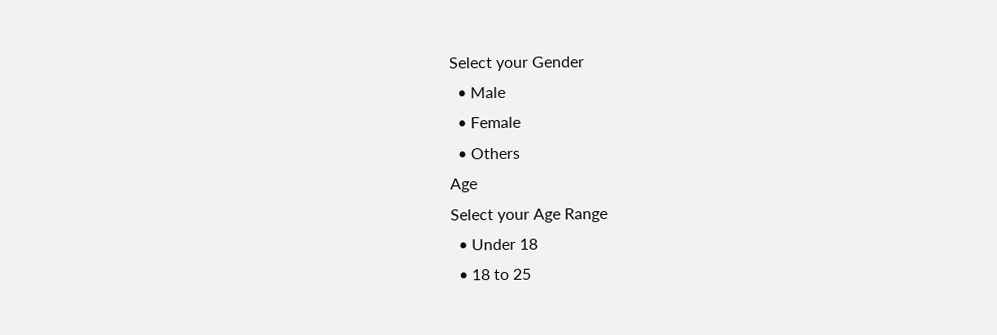Select your Gender
  • Male
  • Female
  • Others
Age
Select your Age Range
  • Under 18
  • 18 to 25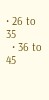• 26 to 35
  • 36 to 45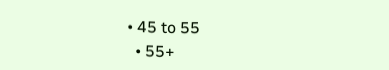• 45 to 55
  • 55+